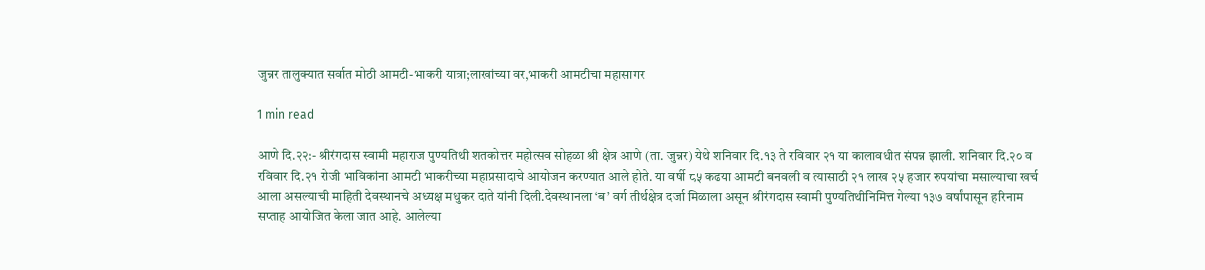जुन्नर तालुक्यात सर्वात मोठी आमटी-भाकरी यात्रा;लाखांच्या वर,भाकरी आमटीचा महासागर

1 min read

आणे दि.२२:- श्रीरंगदास स्वामी महाराज पुण्यतिथी शतकोत्तर महोत्सव सोहळा श्री क्षेत्र आणे (ता. जुन्नर) येथे शनिवार दि.१३ ते रविवार २१ या कालावधीत संपन्न झाली. शनिवार दि.२० व रविवार दि.२१ रोजी भाविकांना आमटी भाकरीच्या महाप्रसादाचे आयोजन करण्यात आले होते. या वर्षी ८५ कढया आमटी बनवली व त्यासाठी २१ लाख २५ हजार रुपयांचा मसाल्याचा खर्च आला असल्याची माहिती देवस्थानचे अध्यक्ष मधुकर दाते यांनी दिली.देवस्थानला ‘ब’ वर्ग तीर्थक्षेत्र दर्जा मिळाला असून श्रीरंगदास स्वामी पुण्यतिथीनिमित्त गेल्या १३७ वर्षांपासून हरिनाम सप्ताह आयोजित केला जात आहे. आलेल्या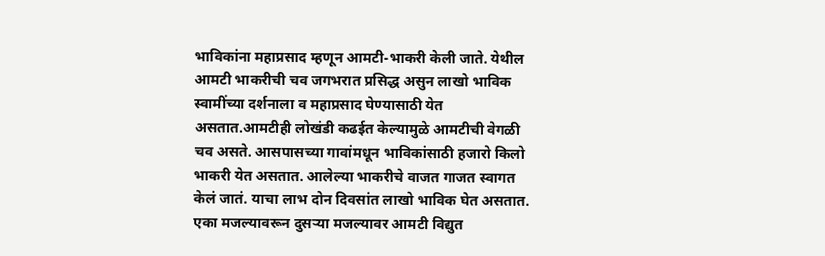भाविकांना महाप्रसाद म्हणून आमटी-भाकरी केली जाते. येथील आमटी भाकरीची चव जगभरात प्रसिद्ध असुन लाखो भाविक स्वामींच्या दर्शनाला व महाप्रसाद घेण्यासाठी येत असतात.आमटीही लोखंडी कढईत केल्यामुळे आमटीची वेगळी चव असते. आसपासच्या गावांमधून भाविकांसाठी हजारो किलो भाकरी येत असतात. आलेल्या भाकरीचे वाजत गाजत स्वागत केलं जातं. याचा लाभ दोन दिवसांत लाखो भाविक घेत असतात. एका मजल्यावरून दुसऱ्या मजल्यावर आमटी विद्युत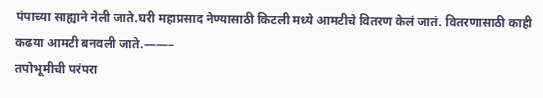पंपाच्या साह्याने नेली जाते.घरी महाप्रसाद नेण्यासाठी किटली मध्ये आमटीचे वितरण केलं जातं. वितरणासाठी काही कढया आमटी बनवली जाते.——–
तपोभूमीची परंपरा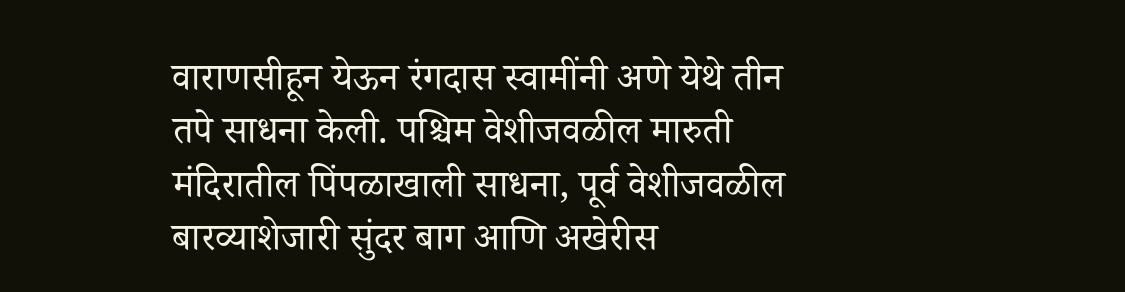वाराणसीहून येऊन रंगदास स्वामींनी अणे येथे तीन तपे साधना केली. पश्चिम वेशीजवळील मारुती मंदिरातील पिंपळाखाली साधना, पूर्व वेशीजवळील बारव्याशेजारी सुंदर बाग आणि अखेरीस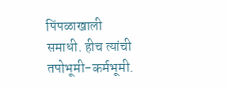पिंपळाखाली समाधी. हीच त्यांची तपोभूमी-कर्मभूमी.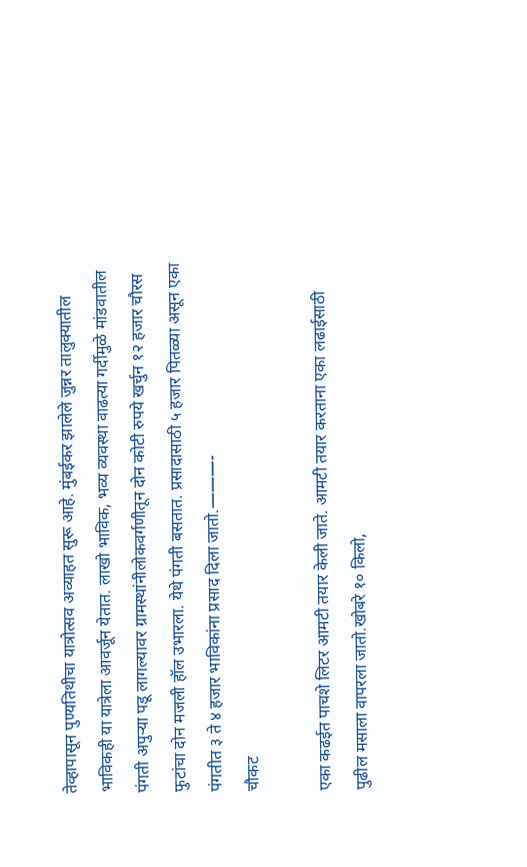तेव्हापासून पुण्यतिथीचा यात्रोत्सव अव्याहत सुरू आहे. मुंबईकर झालेले जुन्नर तालुक्यातील भाविकही या यात्रेला आवर्जून येतात. लाखो भाविक, भव्य व्यवस्था वाढत्या गर्दीमुळे मांडवातील पंगती अपुऱ्या पडू लागल्यावर ग्रामस्थांनीलोकवर्गणीतून दोन कोटी रुपये खर्चुन १२ हजार चौरस फुटांचा दोन मजली हॉल उभारला. येथे पंगती बसतात. प्रसादासाठी ५ हजार पितळ्या असून एका पंगतीत ३ ते ४ हजार भाविकांना प्रसाद दिला जातो.———-
चौकट

एका कढईत पाचशे लिटर आमटी तयार केली जाते. आमटी तयार करताना एका लढाईसाठी पुढील मसाला वापरला जातो.खोबरे १० किलो,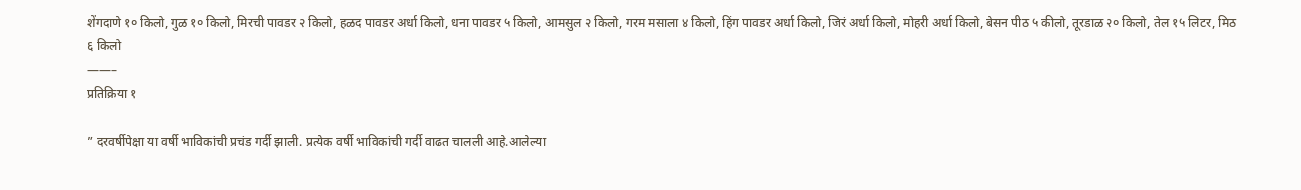शेंगदाणे १० किलो, गुळ १० किलो, मिरची पावडर २ किलो, हळद पावडर अर्धा किलो, धना पावडर ५ किलो, आमसुल २ किलो, गरम मसाला ४ किलो, हिंग पावडर अर्धा किलो, जिरं अर्धा किलो, मोहरी अर्धा किलो, बेसन पीठ ५ कीलो, तूरडाळ २० किलो, तेल १५ लिटर, मिठ ६ किलो
——–
प्रतिक्रिया १

” दरवर्षीपेक्षा या वर्षी भाविकांची प्रचंड गर्दी झाली. प्रत्येक वर्षी भाविकांची गर्दी वाढत चालली आहे.आलेल्या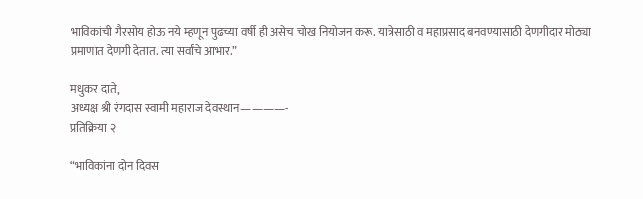भाविकांची गैरसोय होऊ नये म्हणून पुढच्या वर्षी ही असेच चोख नियोजन करू. यात्रेसाठी व महाप्रसाद बनवण्यासाठी देणगीदार मोठ्या प्रमाणात देणगी देतात. त्या सर्वांचे आभार.”

मधुकर दाते,
अध्यक्ष श्री रंगदास स्वामी महाराज देवस्थान————-
प्रतिक्रिया २

“भाविकांना दोन दिवस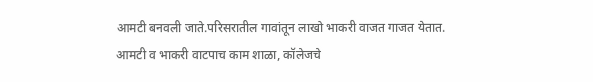आमटी बनवली जाते.परिसरातील गावांतून लाखो भाकरी वाजत गाजत येतात. आमटी व भाकरी वाटपाच काम शाळा, कॉलेजचे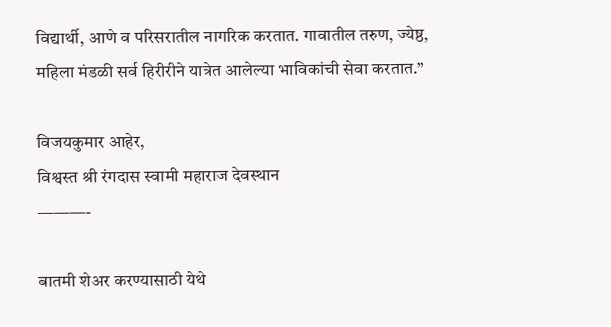विद्यार्थी, आणे व परिसरातील नागरिक करतात. गावातील तरुण, ज्येष्ठ, महिला मंडळी सर्व हिरीरीने यात्रेत आलेल्या भाविकांची सेवा करतात.”

विजयकुमार आहेर,
विश्वस्त श्री रंगदास स्वामी महाराज देवस्थान
———-

बातमी शेअर करण्यासाठी येथे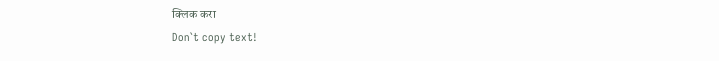क्लिक करा
Don`t copy text!